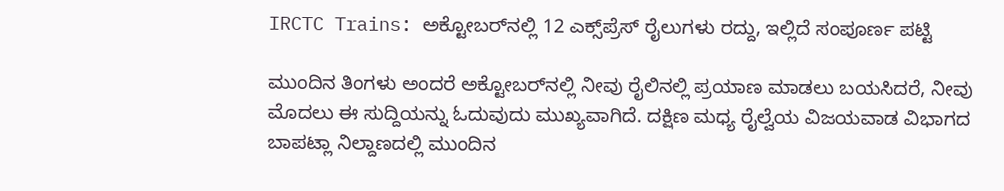IRCTC Trains: ಅಕ್ಟೋಬರ್‌ನಲ್ಲಿ 12 ಎಕ್ಸ್‌ಪ್ರೆಸ್ ರೈಲುಗಳು ರದ್ದು, ಇಲ್ಲಿದೆ ಸಂಪೂರ್ಣ ಪಟ್ಟಿ

ಮುಂದಿನ ತಿಂಗಳು ಅಂದರೆ ಅಕ್ಟೋಬರ್‌ನಲ್ಲಿ ನೀವು ರೈಲಿನಲ್ಲಿ ಪ್ರಯಾಣ ಮಾಡಲು ಬಯಸಿದರೆ, ನೀವು ಮೊದಲು ಈ ಸುದ್ದಿಯನ್ನು ಓದುವುದು ಮುಖ್ಯವಾಗಿದೆ. ದಕ್ಷಿಣ ಮಧ್ಯ ರೈಲ್ವೆಯ ವಿಜಯವಾಡ ವಿಭಾಗದ ಬಾಪಟ್ಲಾ ನಿಲ್ದಾಣದಲ್ಲಿ ಮುಂದಿನ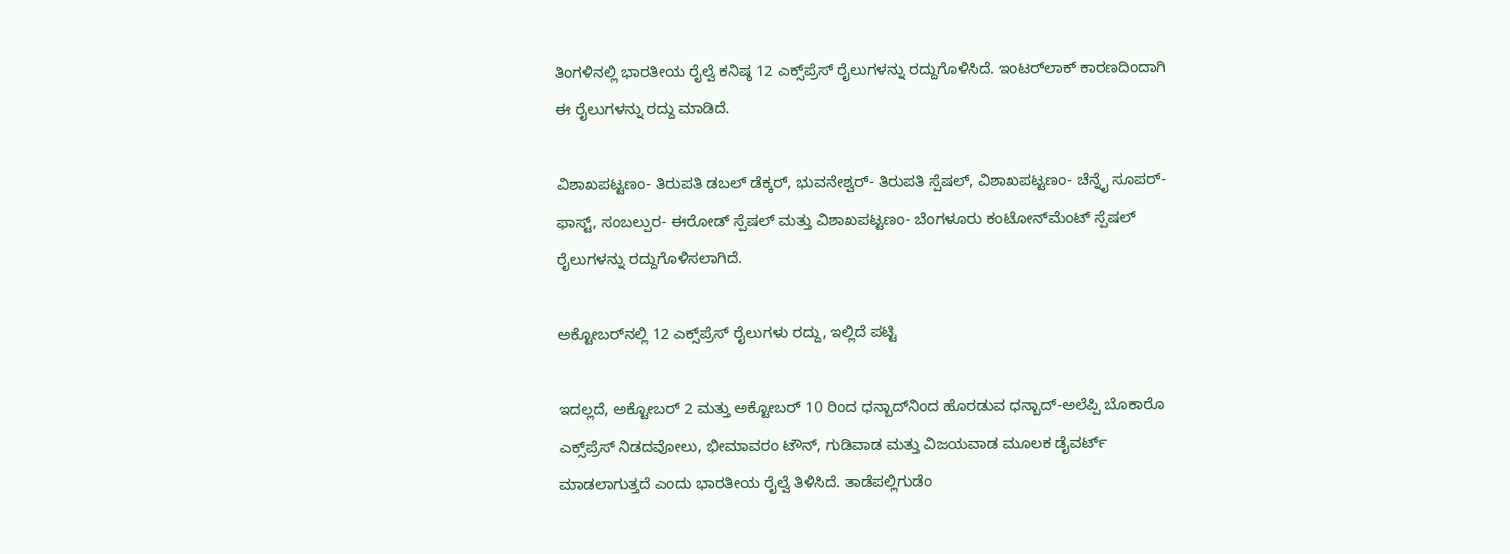ತಿಂಗಳಿನಲ್ಲಿ ಭಾರತೀಯ ರೈಲ್ವೆ ಕನಿಷ್ಠ 12 ಎಕ್ಸ್‌ಪ್ರೆಸ್ ರೈಲುಗಳನ್ನು ರದ್ದುಗೊಳಿಸಿದೆ. ಇಂಟರ್‌ಲಾಕ್ ಕಾರಣದಿಂದಾಗಿ ಈ ರೈಲುಗಳನ್ನು ರದ್ದು ಮಾಡಿದೆ.

ವಿಶಾಖಪಟ್ಟಣಂ- ತಿರುಪತಿ ಡಬಲ್ ಡೆಕ್ಕರ್, ಭುವನೇಶ್ವರ್- ತಿರುಪತಿ ಸ್ಪೆಷಲ್, ವಿಶಾಖಪಟ್ಟಣಂ- ಚೆನ್ನೈ ಸೂಪರ್- ಫಾಸ್ಟ್, ಸಂಬಲ್ಪುರ- ಈರೋಡ್ ಸ್ಪೆಷಲ್ ಮತ್ತು ವಿಶಾಖಪಟ್ಟಣಂ- ಬೆಂಗಳೂರು ಕಂಟೋನ್‌ಮೆಂಟ್ ಸ್ಪೆಷಲ್ ರೈಲುಗಳನ್ನು ರದ್ದುಗೊಳಿಸಲಾಗಿದೆ.

ಅಕ್ಟೋಬರ್‌ನಲ್ಲಿ 12 ಎಕ್ಸ್‌ಪ್ರೆಸ್ ರೈಲುಗಳು ರದ್ದು, ಇಲ್ಲಿದೆ ಪಟ್ಟಿ

ಇದಲ್ಲದೆ, ಅಕ್ಟೋಬರ್ 2 ಮತ್ತು ಅಕ್ಟೋಬರ್ 10 ರಿಂದ ಧನ್ಬಾದ್‌ನಿಂದ ಹೊರಡುವ ಧನ್ಬಾದ್-ಅಲೆಪ್ಪಿ ಬೊಕಾರೊ ಎಕ್ಸ್‌ಪ್ರೆಸ್ ನಿಡದವೋಲು, ಭೀಮಾವರಂ ಟೌನ್, ಗುಡಿವಾಡ ಮತ್ತು ವಿಜಯವಾಡ ಮೂಲಕ ಡೈವರ್ಟ್ ಮಾಡಲಾಗುತ್ತದೆ ಎಂದು ಭಾರತೀಯ ರೈಲ್ವೆ ತಿಳಿಸಿದೆ. ತಾಡೆಪಲ್ಲಿಗುಡೆಂ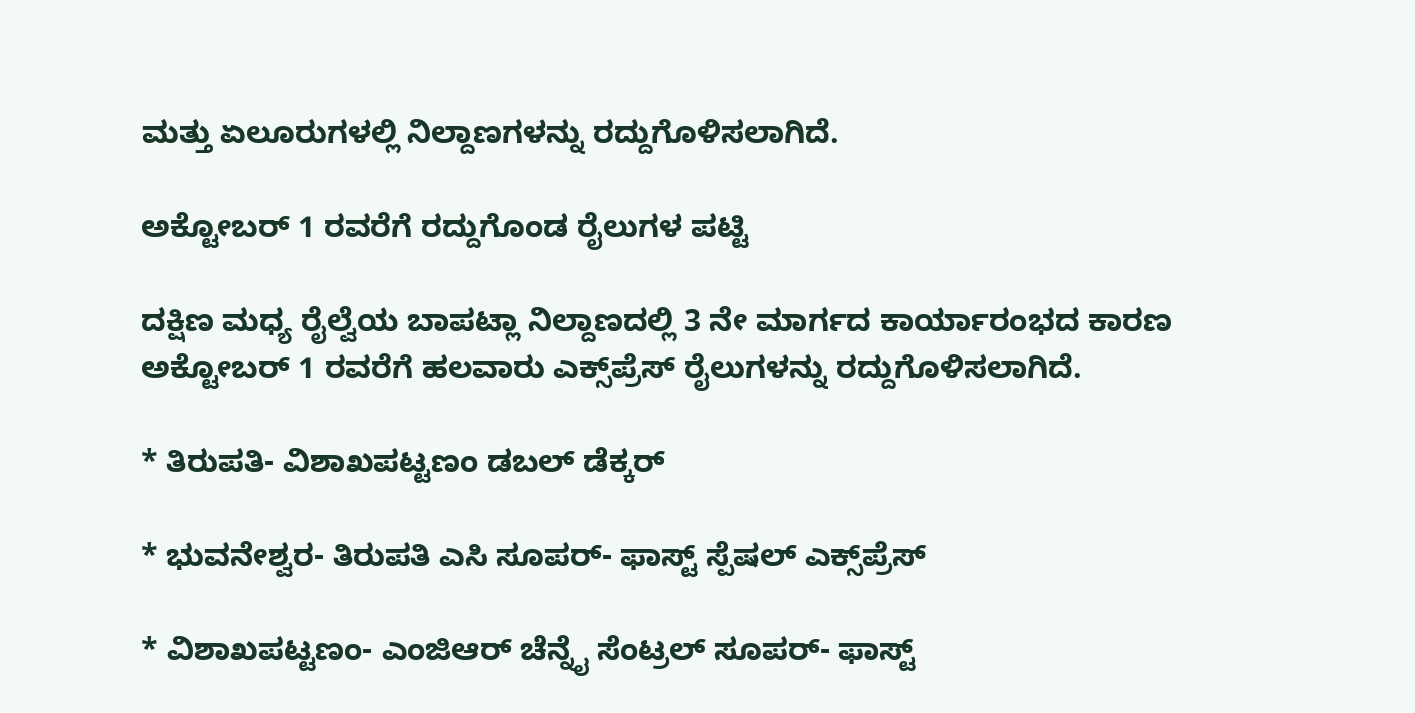ಮತ್ತು ಏಲೂರುಗಳಲ್ಲಿ ನಿಲ್ದಾಣಗಳನ್ನು ರದ್ದುಗೊಳಿಸಲಾಗಿದೆ.

ಅಕ್ಟೋಬರ್ 1 ರವರೆಗೆ ರದ್ದುಗೊಂಡ ರೈಲುಗಳ ಪಟ್ಟಿ

ದಕ್ಷಿಣ ಮಧ್ಯ ರೈಲ್ವೆಯ ಬಾಪಟ್ಲಾ ನಿಲ್ದಾಣದಲ್ಲಿ 3 ನೇ ಮಾರ್ಗದ ಕಾರ್ಯಾರಂಭದ ಕಾರಣ ಅಕ್ಟೋಬರ್ 1 ರವರೆಗೆ ಹಲವಾರು ಎಕ್ಸ್‌ಪ್ರೆಸ್ ರೈಲುಗಳನ್ನು ರದ್ದುಗೊಳಿಸಲಾಗಿದೆ.

* ತಿರುಪತಿ- ವಿಶಾಖಪಟ್ಟಣಂ ಡಬಲ್ ಡೆಕ್ಕರ್

* ಭುವನೇಶ್ವರ- ತಿರುಪತಿ ಎಸಿ ಸೂಪರ್- ಫಾಸ್ಟ್ ಸ್ಪೆಷಲ್ ಎಕ್ಸ್‌ಪ್ರೆಸ್

* ವಿಶಾಖಪಟ್ಟಣಂ- ಎಂಜಿಆರ್ ಚೆನ್ನೈ ಸೆಂಟ್ರಲ್ ಸೂಪರ್- ಫಾಸ್ಟ್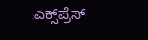ಎಕ್ಸ್‌ಪ್ರೆಸ್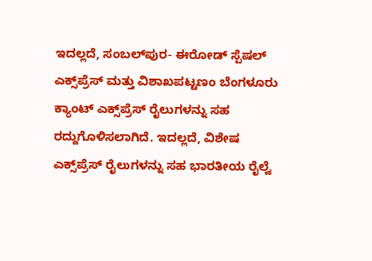ಇದಲ್ಲದೆ, ಸಂಬಲ್‌ಪುರ- ಈರೋಡ್ ಸ್ಪೆಷಲ್ ಎಕ್ಸ್‌ಪ್ರೆಸ್ ಮತ್ತು ವಿಶಾಖಪಟ್ಟಣಂ ಬೆಂಗಳೂರು ಕ್ಯಾಂಟ್ ಎಕ್ಸ್‌ಪ್ರೆಸ್ ರೈಲುಗಳನ್ನು ಸಹ ರದ್ದುಗೊಳಿಸಲಾಗಿದೆ. ಇದಲ್ಲದೆ, ವಿಶೇಷ ಎಕ್ಸ್‌ಪ್ರೆಸ್ ರೈಲುಗಳನ್ನು ಸಹ ಭಾರತೀಯ ರೈಲ್ವೆ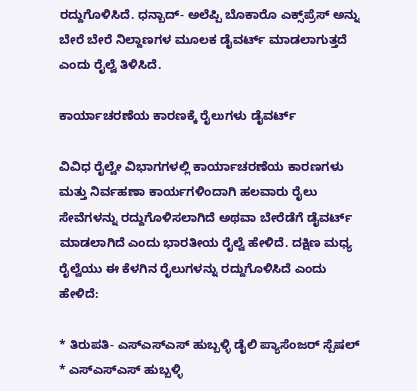ರದ್ದುಗೊಳಿಸಿದೆ. ಧನ್ಬಾದ್- ಅಲೆಪ್ಪಿ ಬೊಕಾರೊ ಎಕ್ಸ್‌ಪ್ರೆಸ್ ಅನ್ನು ಬೇರೆ ಬೇರೆ ನಿಲ್ದಾಣಗಳ ಮೂಲಕ ಡೈವರ್ಟ್ ಮಾಡಲಾಗುತ್ತದೆ ಎಂದು ರೈಲ್ವೆ ತಿಳಿಸಿದೆ.

ಕಾರ್ಯಾಚರಣೆಯ ಕಾರಣಕ್ಕೆ ರೈಲುಗಳು ಡೈವರ್ಟ್

ವಿವಿಧ ರೈಲ್ವೇ ವಿಭಾಗಗಳಲ್ಲಿ ಕಾರ್ಯಾಚರಣೆಯ ಕಾರಣಗಳು ಮತ್ತು ನಿರ್ವಹಣಾ ಕಾರ್ಯಗಳಿಂದಾಗಿ ಹಲವಾರು ರೈಲು ಸೇವೆಗಳನ್ನು ರದ್ದುಗೊಳಿಸಲಾಗಿದೆ ಅಥವಾ ಬೇರೆಡೆಗೆ ಡೈವರ್ಟ್ ಮಾಡಲಾಗಿದೆ ಎಂದು ಭಾರತೀಯ ರೈಲ್ವೆ ಹೇಳಿದೆ. ದಕ್ಷಿಣ ಮಧ್ಯ ರೈಲ್ವೆಯು ಈ ಕೆಳಗಿನ ರೈಲುಗಳನ್ನು ರದ್ದುಗೊಳಿಸಿದೆ ಎಂದು ಹೇಳಿದೆ:

* ತಿರುಪತಿ- ಎಸ್‌ಎಸ್‌ಎಸ್ ಹುಬ್ಬಳ್ಳಿ ಡೈಲಿ ಪ್ಯಾಸೆಂಜರ್ ಸ್ಪೆಷಲ್
* ಎಸ್‌ಎಸ್‌ಎಸ್ ಹುಬ್ಬಳ್ಳಿ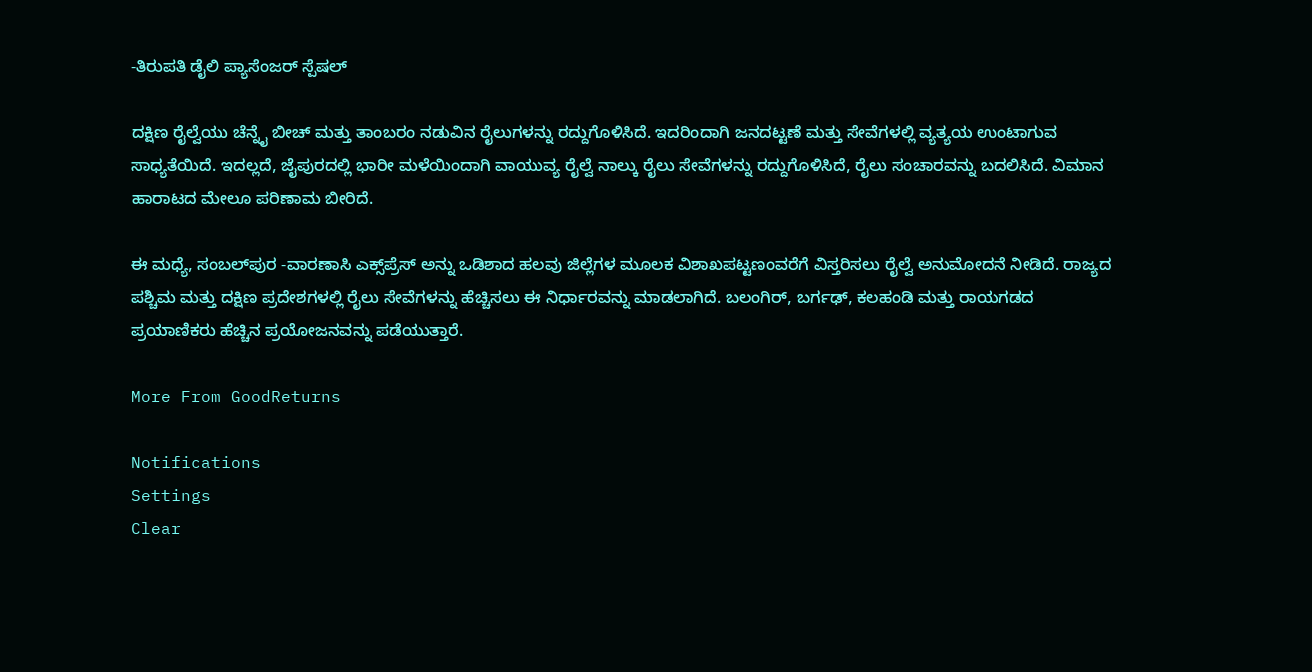-ತಿರುಪತಿ ಡೈಲಿ ಪ್ಯಾಸೆಂಜರ್ ಸ್ಪೆಷಲ್

ದಕ್ಷಿಣ ರೈಲ್ವೆಯು ಚೆನ್ನೈ ಬೀಚ್ ಮತ್ತು ತಾಂಬರಂ ನಡುವಿನ ರೈಲುಗಳನ್ನು ರದ್ದುಗೊಳಿಸಿದೆ. ಇದರಿಂದಾಗಿ ಜನದಟ್ಟಣೆ ಮತ್ತು ಸೇವೆಗಳಲ್ಲಿ ವ್ಯತ್ಯಯ ಉಂಟಾಗುವ ಸಾಧ್ಯತೆಯಿದೆ. ಇದಲ್ಲದೆ, ಜೈಪುರದಲ್ಲಿ ಭಾರೀ ಮಳೆಯಿಂದಾಗಿ ವಾಯುವ್ಯ ರೈಲ್ವೆ ನಾಲ್ಕು ರೈಲು ಸೇವೆಗಳನ್ನು ರದ್ದುಗೊಳಿಸಿದೆ, ರೈಲು ಸಂಚಾರವನ್ನು ಬದಲಿಸಿದೆ. ವಿಮಾನ ಹಾರಾಟದ ಮೇಲೂ ಪರಿಣಾಮ ಬೀರಿದೆ.

ಈ ಮಧ್ಯೆ, ಸಂಬಲ್‌ಪುರ -ವಾರಣಾಸಿ ಎಕ್ಸ್‌ಪ್ರೆಸ್ ಅನ್ನು ಒಡಿಶಾದ ಹಲವು ಜಿಲ್ಲೆಗಳ ಮೂಲಕ ವಿಶಾಖಪಟ್ಟಣಂವರೆಗೆ ವಿಸ್ತರಿಸಲು ರೈಲ್ವೆ ಅನುಮೋದನೆ ನೀಡಿದೆ. ರಾಜ್ಯದ ಪಶ್ಚಿಮ ಮತ್ತು ದಕ್ಷಿಣ ಪ್ರದೇಶಗಳಲ್ಲಿ ರೈಲು ಸೇವೆಗಳನ್ನು ಹೆಚ್ಚಿಸಲು ಈ ನಿರ್ಧಾರವನ್ನು ಮಾಡಲಾಗಿದೆ. ಬಲಂಗಿರ್, ಬರ್ಗಢ್, ಕಲಹಂಡಿ ಮತ್ತು ರಾಯಗಡದ ಪ್ರಯಾಣಿಕರು ಹೆಚ್ಚಿನ ಪ್ರಯೋಜನವನ್ನು ಪಡೆಯುತ್ತಾರೆ.

More From GoodReturns

Notifications
Settings
Clear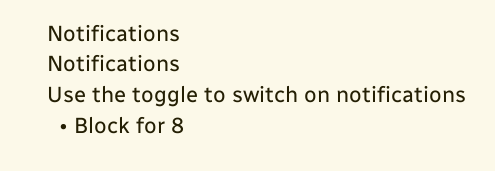Notifications
Notifications
Use the toggle to switch on notifications
  • Block for 8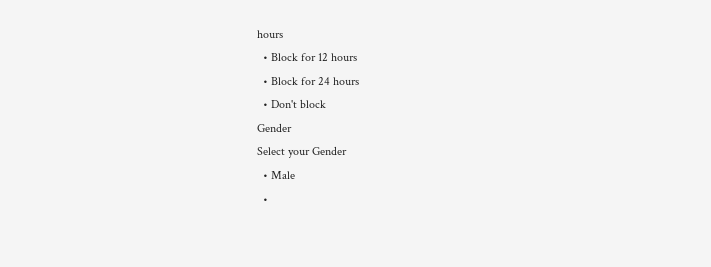hours
  • Block for 12 hours
  • Block for 24 hours
  • Don't block
Gender
Select your Gender
  • Male
  •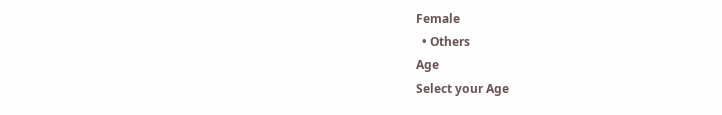Female
  • Others
Age
Select your Age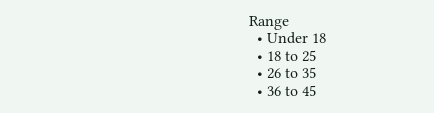Range
  • Under 18
  • 18 to 25
  • 26 to 35
  • 36 to 45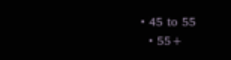• 45 to 55
  • 55+